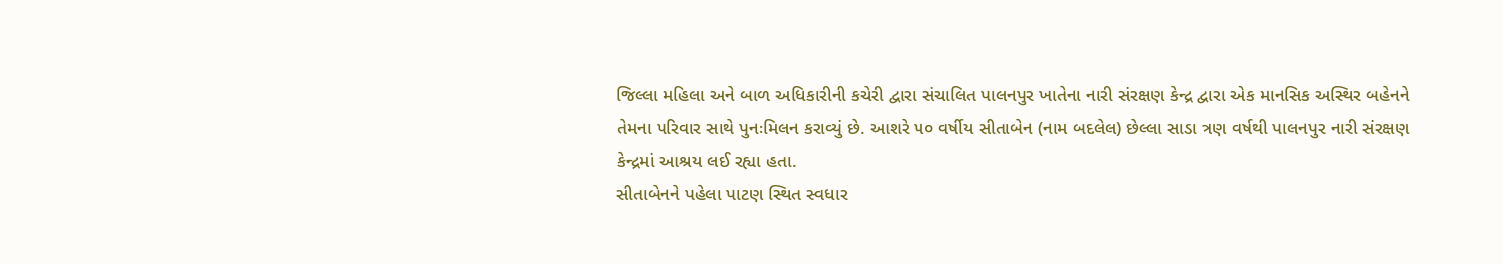જિલ્લા મહિલા અને બાળ અધિકારીની કચેરી દ્વારા સંચાલિત પાલનપુર ખાતેના નારી સંરક્ષણ કેન્દ્ર દ્વારા એક માનસિક અસ્થિર બહેનને તેમના પરિવાર સાથે પુનઃમિલન કરાવ્યું છે. આશરે ૫૦ વર્ષીય સીતાબેન (નામ બદલેલ) છેલ્લા સાડા ત્રણ વર્ષથી પાલનપુર નારી સંરક્ષણ કેન્દ્રમાં આશ્રય લઈ રહ્યા હતા.
સીતાબેનને પહેલા પાટણ સ્થિત સ્વધાર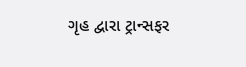ગૃહ દ્વારા ટ્રાન્સફર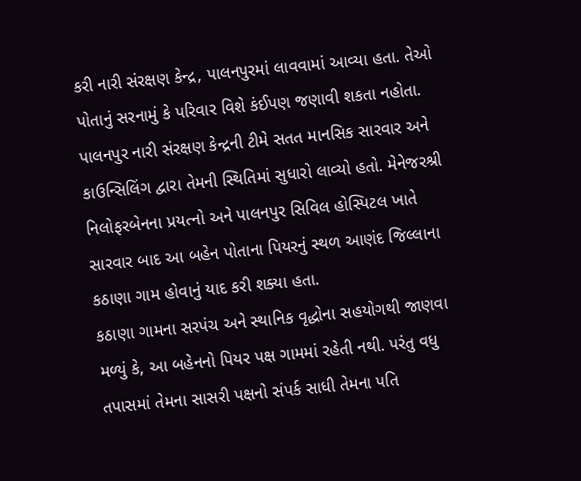કરી નારી સંરક્ષણ કેન્દ્ર, પાલનપુરમાં લાવવામાં આવ્યા હતા. તેઓ પોતાનું સરનામું કે પરિવાર વિશે કંઈપણ જણાવી શકતા નહોતા. પાલનપુર નારી સંરક્ષણ કેન્દ્રની ટીમે સતત માનસિક સારવાર અને કાઉન્સિલિંગ દ્વારા તેમની સ્થિતિમાં સુધારો લાવ્યો હતો. મેનેજરશ્રી નિલોફરબેનના પ્રયત્નો અને પાલનપુર સિવિલ હોસ્પિટલ ખાતે સારવાર બાદ આ બહેન પોતાના પિયરનું સ્થળ આણંદ જિલ્લાના કઠાણા ગામ હોવાનું યાદ કરી શક્યા હતા.
કઠાણા ગામના સરપંચ અને સ્થાનિક વૃદ્ધોના સહયોગથી જાણવા મળ્યું કે, આ બહેનનો પિયર પક્ષ ગામમાં રહેતી નથી. પરંતુ વધુ તપાસમાં તેમના સાસરી પક્ષનો સંપર્ક સાધી તેમના પતિ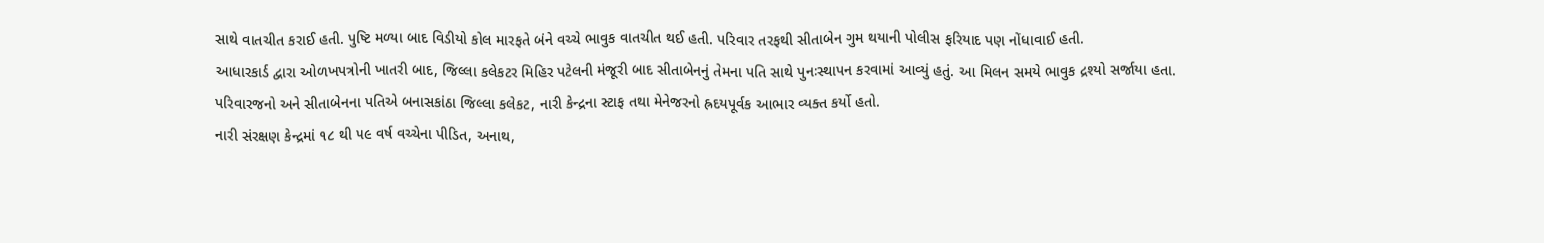સાથે વાતચીત કરાઈ હતી. પુષ્ટિ મળ્યા બાદ વિડીયો કોલ મારફતે બંને વચ્ચે ભાવુક વાતચીત થઈ હતી. પરિવાર તરફથી સીતાબેન ગુમ થયાની પોલીસ ફરિયાદ પણ નોંધાવાઈ હતી.
આધારકાર્ડ દ્વારા ઓળખપત્રોની ખાતરી બાદ, જિલ્લા કલેકટર મિહિર પટેલની મંજૂરી બાદ સીતાબેનનું તેમના પતિ સાથે પુનઃસ્થાપન કરવામાં આવ્યું હતું. આ મિલન સમયે ભાવુક દ્રશ્યો સર્જાયા હતા. પરિવારજનો અને સીતાબેનના પતિએ બનાસકાંઠા જિલ્લા કલેકટ, નારી કેન્દ્રના સ્ટાફ તથા મેનેજરનો હ્રદયપૂર્વક આભાર વ્યક્ત કર્યો હતો.
નારી સંરક્ષણ કેન્દ્રમાં ૧૮ થી ૫૯ વર્ષ વચ્ચેના પીડિત, અનાથ,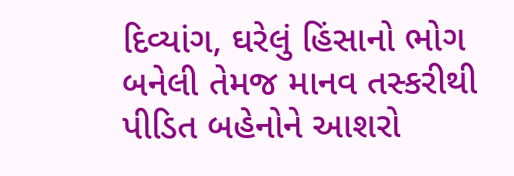દિવ્યાંગ, ઘરેલું હિંસાનો ભોગ બનેલી તેમજ માનવ તસ્કરીથી પીડિત બહેનોને આશરો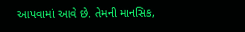આપવામાં આવે છે. તેમની માનસિક,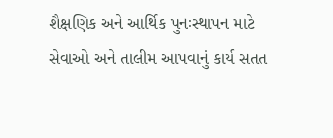શૈક્ષણિક અને આર્થિક પુનઃસ્થાપન માટે સેવાઓ અને તાલીમ આપવાનું કાર્ય સતત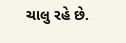ચાલુ રહે છે.